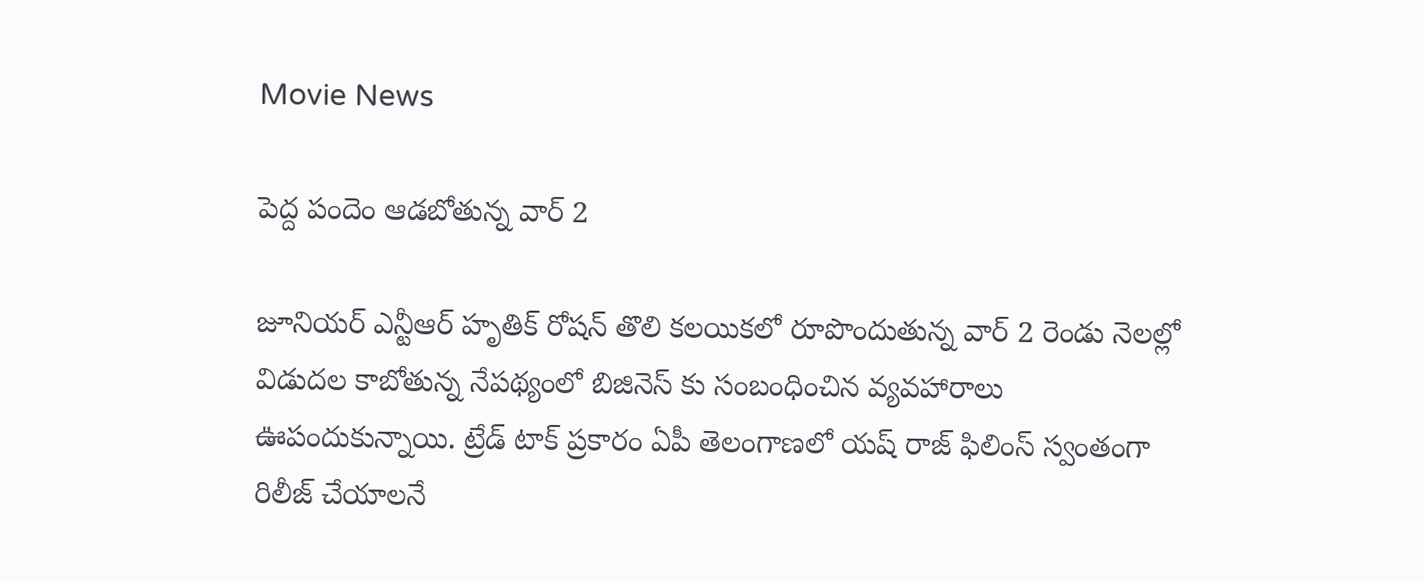Movie News

పెద్ద పందెం ఆడబోతున్న వార్ 2

జూనియర్ ఎన్టీఆర్ హృతిక్ రోషన్ తొలి కలయికలో రూపొందుతున్న వార్ 2 రెండు నెలల్లో విడుదల కాబోతున్న నేపథ్యంలో బిజినెస్ కు సంబంధించిన వ్యవహారాలు ఊపందుకున్నాయి. ట్రేడ్ టాక్ ప్రకారం ఏపీ తెలంగాణలో యష్ రాజ్ ఫిలింస్ స్వంతంగా రిలీజ్ చేయాలనే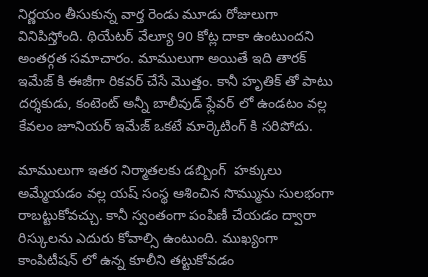నిర్ణయం తీసుకున్న వార్త రెండు మూడు రోజులుగా వినిపిస్తోంది. థియేటర్ వేల్యూ 90 కోట్ల దాకా ఉంటుందని అంతర్గత సమాచారం. మాములుగా అయితే ఇది తారక్ ఇమేజ్ కి ఈజీగా రికవర్ చేసే మొత్తం. కానీ హృతిక్ తో పాటు దర్శకుడు, కంటెంట్ అన్నీ బాలీవుడ్ ఫ్లేవర్ లో ఉండటం వల్ల కేవలం జూనియర్ ఇమేజ్ ఒకటే మార్కెటింగ్ కి సరిపోదు.

మాములుగా ఇతర నిర్మాతలకు డబ్బింగ్  హక్కులు అమ్మేయడం వల్ల యష్ సంస్థ ఆశించిన సొమ్మును సులభంగా రాబట్టుకోవచ్చు. కానీ స్వంతంగా పంపిణీ చేయడం ద్వారా రిస్కులను ఎదురు కోవాల్సి ఉంటుంది. ముఖ్యంగా కాంపిటీషన్ లో ఉన్న కూలీని తట్టుకోవడం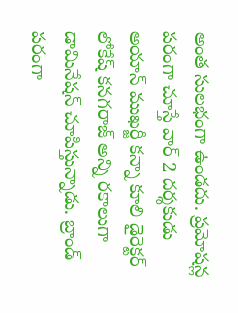అంత సులభంగా ఉండదు. ప్రమోషన్ల పరంగా చూస్తే వార్ 2 దర్శకుడు అయాన్ ముఖర్జీ కన్నా కూలి డైరెక్టర్ లోకేష్ కనగరాజ్ అన్ని రకాలుగా డామినేషన్ చూపిస్తున్నాడు. బ్రాండ్ పరంగా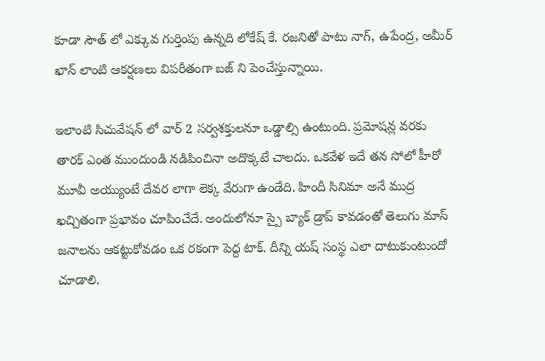కూడా సౌత్ లో ఎక్కువ గుర్తింపు ఉన్నది లోకేష్ కే. రజనితో పాటు నాగ్, ఉపేంద్ర, అమీర్ ఖాన్ లాంటి ఆకర్షణలు విపరీతంగా బజ్ ని పెంచేస్తున్నాయి.

ఇలాంటి సిచువేషన్ లో వార్ 2 సర్వశక్తులనూ ఒడ్డాల్సి ఉంటుంది. ప్రమోషన్ల వరకు తారక్ ఎంత ముందుండి నడిపించినా అదొక్కటే చాలదు. ఒకవేళ ఇదే తన సోలో హీరో మూవీ అయ్యుంటే దేవర లాగా లెక్క వేరుగా ఉండేది. హిందీ సినిమా అనే ముద్ర ఖచ్చితంగా ప్రభావం చూపించేదే. అందులోనూ స్పై బ్యాక్ డ్రాప్ కావడంతో తెలుగు మాస్ జనాలను ఆకట్టుకోవడం ఒక రకంగా పెద్ద టాక్. దీన్ని యష్ సంస్థ ఎలా దాటుకుంటుందో చూడాలి.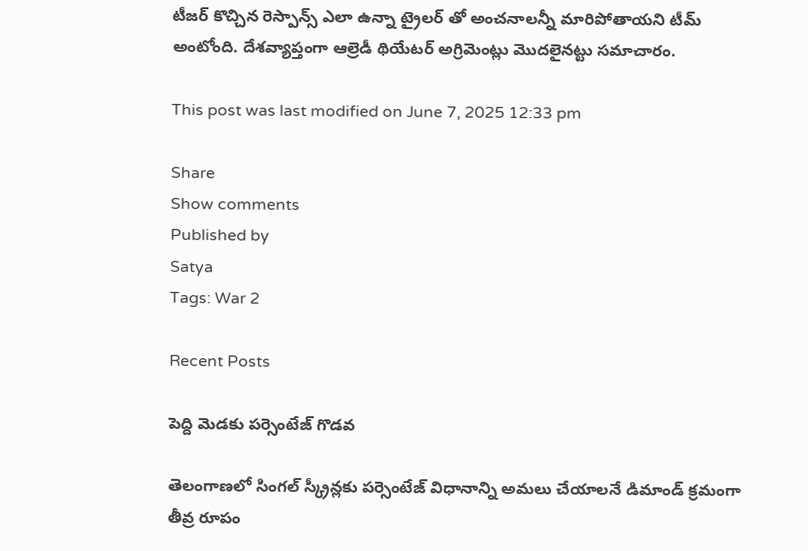టీజర్ కొచ్చిన రెస్పాన్స్ ఎలా ఉన్నా ట్రైలర్ తో అంచనాలన్నీ మారిపోతాయని టీమ్ అంటోంది. దేశవ్యాప్తంగా ఆల్రెడీ థియేటర్ అగ్రిమెంట్లు మొదలైనట్టు సమాచారం.

This post was last modified on June 7, 2025 12:33 pm

Share
Show comments
Published by
Satya
Tags: War 2

Recent Posts

పెద్ది మెడకు పర్సెంటేజ్ గొడవ

తెలంగాణలో సింగల్ స్క్రీన్లకు పర్సెంటేజ్ విధానాన్ని అమలు చేయాలనే డిమాండ్ క్రమంగా తీవ్ర రూపం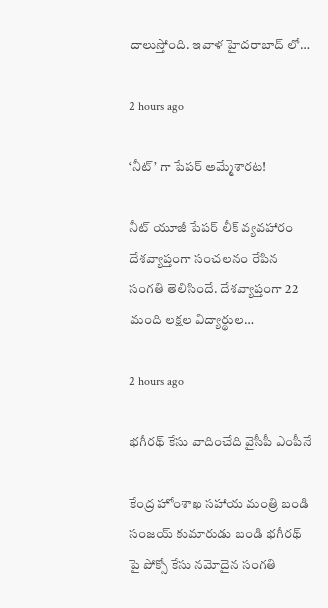దాలుస్తోంది. ఇవాళ హైదరాబాద్ లో…

2 hours ago

‘నీట్’ గా పేపర్ అమ్మేశారట!

నీట్ యూజీ పేపర్ లీక్ వ్యవహారం దేశవ్యాప్తంగా సంచలనం రేపిన సంగతి తెలిసిందే. దేశవ్యాప్తంగా 22 మంది లక్షల విద్యార్థుల…

2 hours ago

భగీరథ్ కేసు వాదించేది వైసీపీ ఎంపీనే

కేంద్ర హోంశాఖ సహాయ మంత్రి బండి సంజయ్ కుమారుడు బండి భగీరథ్ పై పోక్సో కేసు నమోదైన సంగతి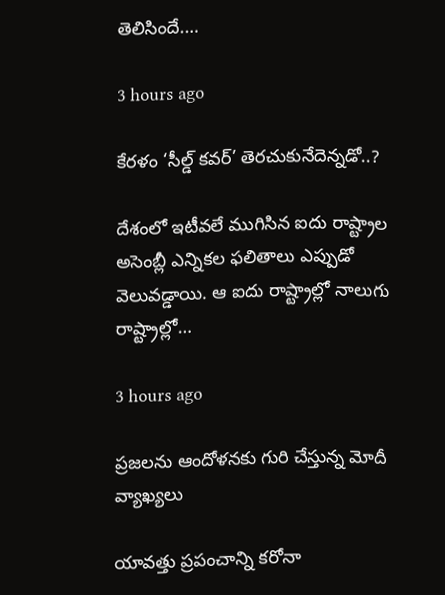తెలిసిందే.…

3 hours ago

కేరళం ‘సీల్డ్ కవర్’ తెరచుకునేదెన్నడో..?

దేశంలో ఇటీవలే ముగిసిన ఐదు రాష్ట్రాల అసెంబ్లీ ఎన్నికల ఫలితాలు ఎప్పుడో వెలువడ్డాయి. ఆ ఐదు రాష్ట్రాల్లో నాలుగు రాష్ట్రాల్లో…

3 hours ago

ప్రజలను ఆందోళనకు గురి చేస్తున్న మోదీ వ్యాఖ్యలు

యావత్తు ప్రపంచాన్ని కరోనా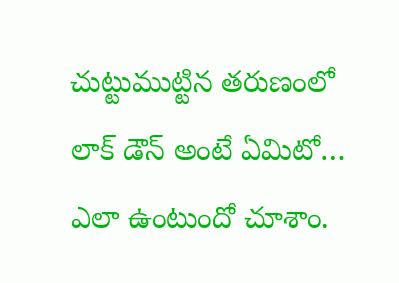చుట్టుముట్టిన తరుణంలో లాక్ డౌన్ అంటే ఏమిటో… ఎలా ఉంటుందో చూశాం.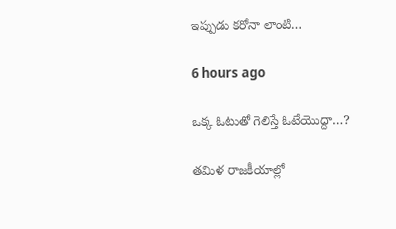ఇప్పుడు కరోనా లాంటి…

6 hours ago

ఒక్క ఓటుతో గెలిస్తే ఓటేయొద్దా…?

తమిళ రాజకీయాల్లో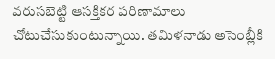వరుసబెట్టి ఆసక్తికర పరిణామాలు చోటుచేసుకుంటున్నాయి. తమిళనాడు అసెంబ్లీకి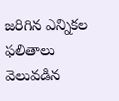జరిగిన ఎన్నికల ఫలితాలు వెలువడిన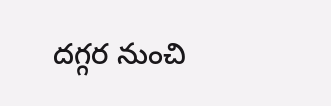దగ్గర నుంచి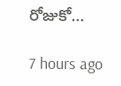రోజుకో…

7 hours ago